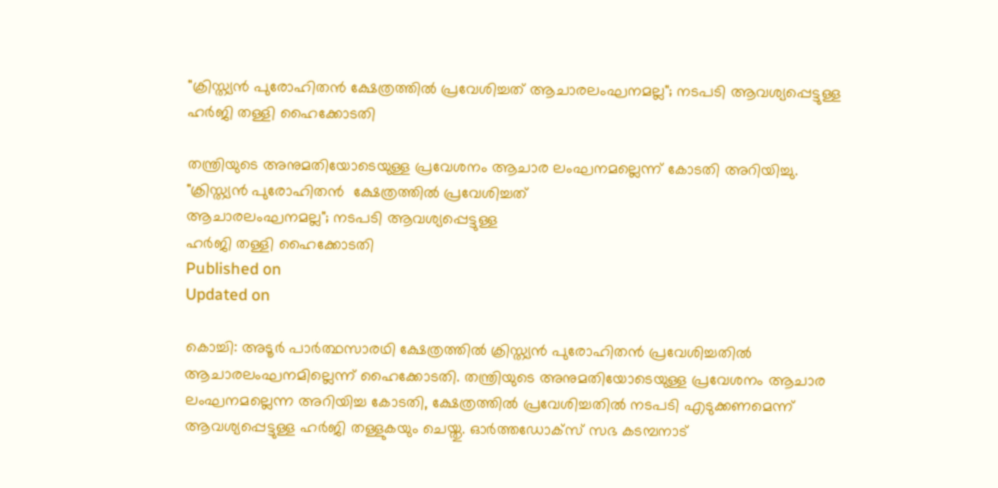"ക്രിസ്ത്യന്‍ പുരോഹിതന്‍ ക്ഷേത്രത്തില്‍ പ്രവേശിച്ചത് ആചാരലംഘനമല്ല"; നടപടി ആവശ്യപ്പെട്ടുള്ള ഹര്‍ജി തള്ളി ഹൈക്കോടതി

തന്ത്രിയുടെ അനുമതിയോടെയുള്ള പ്രവേശനം ആചാര ലംഘനമല്ലെന്ന് കോടതി അറിയിച്ചു.
"ക്രിസ്ത്യന്‍ പുരോഹിതന്‍  ക്ഷേത്രത്തില്‍ പ്രവേശിച്ചത്
ആചാരലംഘനമല്ല"; നടപടി ആവശ്യപ്പെട്ടുള്ള
ഹര്‍ജി തള്ളി ഹൈക്കോടതി
Published on
Updated on

കൊച്ചി: അടൂർ പാർത്ഥസാരഥി ക്ഷേത്രത്തിൽ ക്രിസ്ത്യൻ പുരോഹിതൻ പ്രവേശിച്ചതിൽ ആചാരലംഘനമില്ലെന്ന് ഹൈക്കോടതി. തന്ത്രിയുടെ അനുമതിയോടെയുള്ള പ്രവേശനം ആചാര ലംഘനമല്ലെന്ന അറിയിച്ച കോടതി, ക്ഷേത്രത്തിൽ പ്രവേശിച്ചതിൽ നടപടി എടുക്കണമെന്ന് ആവശ്യപ്പെട്ടുള്ള ഹർജി തള്ളുകയും ചെയ്തു. ഓർത്തഡോക്സ് സഭ കടമ്പനാട്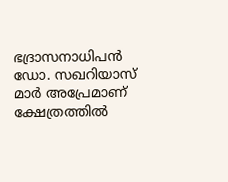ഭദ്രാസനാധിപൻ ഡോ. സഖറിയാസ് മാർ അപ്രേമാണ് ക്ഷേത്രത്തിൽ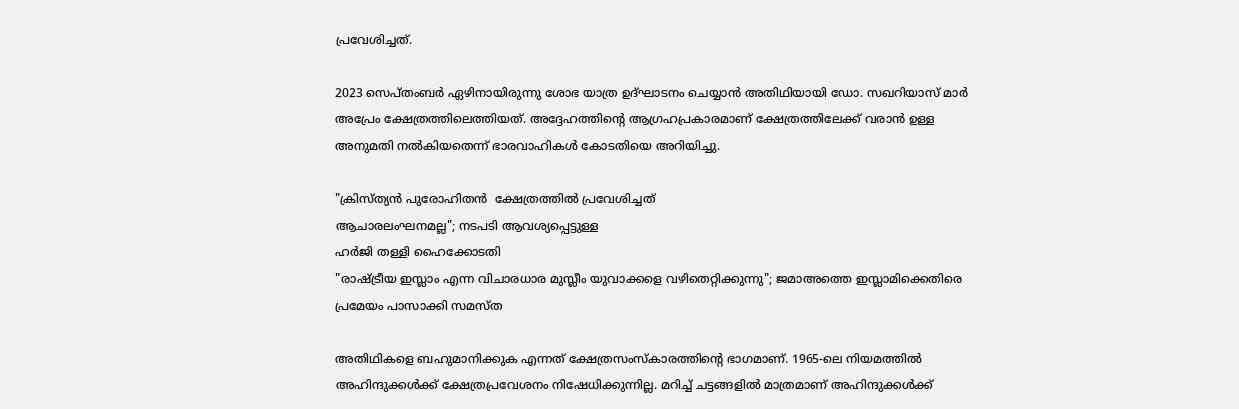പ്രവേശിച്ചത്.

2023 സെപ്തംബർ ഏഴിനായിരുന്നു ശോഭ യാത്ര ഉദ്ഘാടനം ചെയ്യാൻ അതിഥിയായി ഡോ. സഖറിയാസ് മാർ അപ്രേം ക്ഷേത്രത്തിലെത്തിയത്. അദ്ദേഹത്തിൻ്റെ ആഗ്രഹപ്രകാരമാണ് ക്ഷേത്രത്തിലേക്ക് വരാൻ ഉള്ള അനുമതി നൽകിയതെന്ന് ഭാരവാഹികൾ കോടതിയെ അറിയിച്ചു.

"ക്രിസ്ത്യന്‍ പുരോഹിതന്‍  ക്ഷേത്രത്തില്‍ പ്രവേശിച്ചത്
ആചാരലംഘനമല്ല"; നടപടി ആവശ്യപ്പെട്ടുള്ള
ഹര്‍ജി തള്ളി ഹൈക്കോടതി
"രാഷ്‌ട്രീയ ഇസ്ലാം എന്ന വിചാരധാര മുസ്ലീം യുവാക്കളെ വഴിതെറ്റിക്കുന്നു"; ജമാഅത്തെ ഇസ്ലാമിക്കെതിരെ പ്രമേയം പാസാക്കി സമസ്ത

അതിഥികളെ ബഹുമാനിക്കുക എന്നത് ക്ഷേത്രസംസ്കാരത്തിൻ്റെ ഭാഗമാണ്. 1965-ലെ നിയമത്തിൽ അഹിന്ദുക്കൾക്ക് ക്ഷേത്രപ്രവേശനം നിഷേധിക്കുന്നില്ല. മറിച്ച് ചട്ടങ്ങളിൽ മാത്രമാണ് അഹിന്ദുക്കൾക്ക്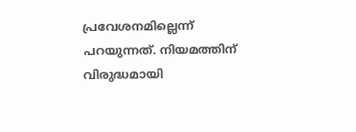പ്രവേശനമില്ലെന്ന് പറയുന്നത്. നിയമത്തിന് വിരുദ്ധമായി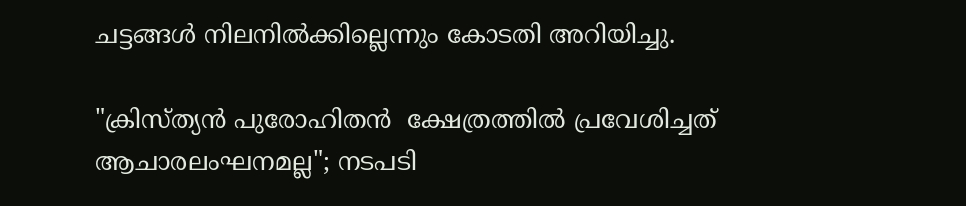ചട്ടങ്ങൾ നിലനിൽക്കില്ലെന്നും കോടതി അറിയിച്ചു.

"ക്രിസ്ത്യന്‍ പുരോഹിതന്‍  ക്ഷേത്രത്തില്‍ പ്രവേശിച്ചത്
ആചാരലംഘനമല്ല"; നടപടി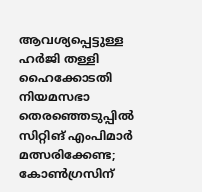ആവശ്യപ്പെട്ടുള്ള
ഹര്‍ജി തള്ളി ഹൈക്കോടതി
നിയമസഭാ തെരഞ്ഞെടുപ്പിൽ സിറ്റിങ് എംപിമാർ മത്സരിക്കേണ്ട; കോൺഗ്രസിന്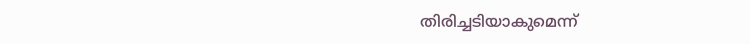തിരിച്ചടിയാകുമെന്ന്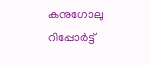കനുഗോലു റിപ്പോർട്ട്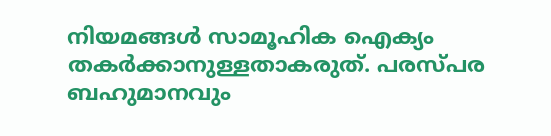നിയമങ്ങൾ സാമൂഹിക ഐക്യം തകർക്കാനുള്ളതാകരുത്. പരസ്പര ബഹുമാനവും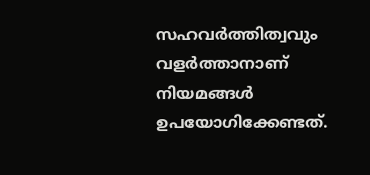സഹവർത്തിത്വവും വളർത്താനാണ് നിയമങ്ങൾ ഉപയോഗിക്കേണ്ടത്.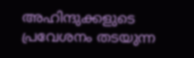അഹിന്ദുക്കളുടെ പ്രവേശനം തടയുന്ന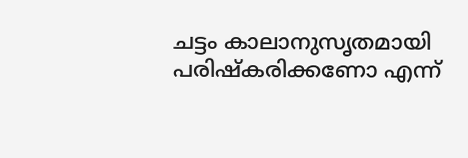ചട്ടം കാലാനുസൃതമായി പരിഷ്കരിക്കണോ എന്ന്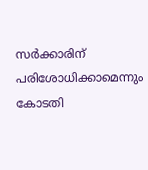സർക്കാരിന് പരിശോധിക്കാമെന്നും കോടതി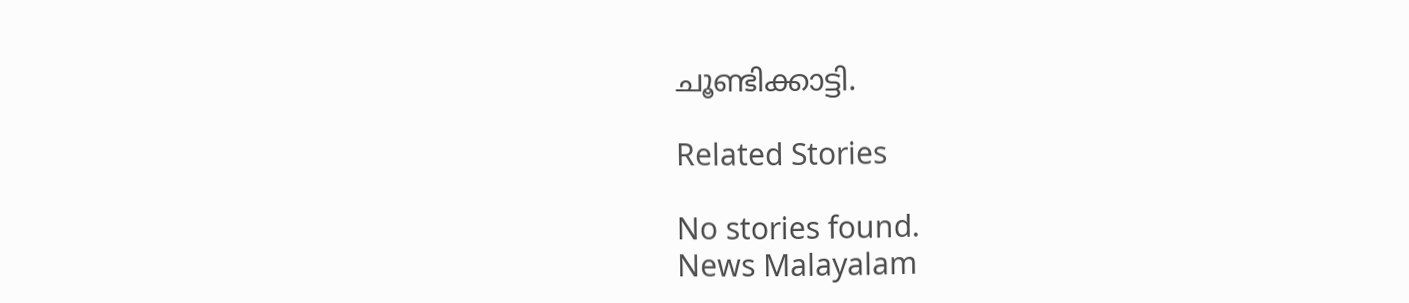ചൂണ്ടിക്കാട്ടി.

Related Stories

No stories found.
News Malayalam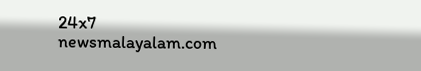24x7
newsmalayalam.com